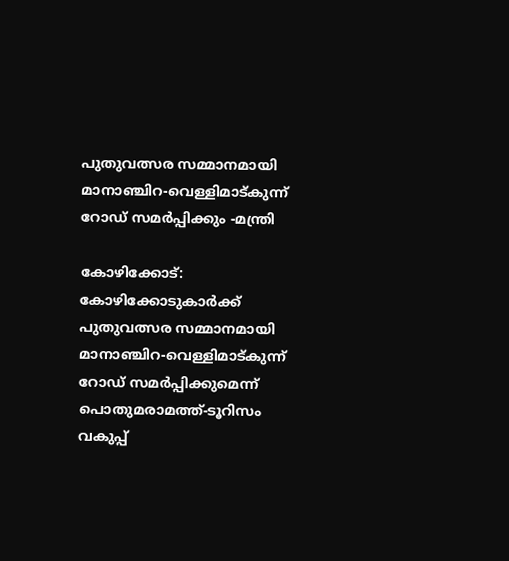പുതുവത്സര സമ്മാനമായി മാനാഞ്ചിറ-വെള്ളിമാട്കുന്ന് റോഡ് സമര്‍പ്പിക്കും -മന്ത്രി

കോഴിക്കോട്: കോഴിക്കോടുകാര്‍ക്ക് പുതുവത്സര സമ്മാനമായി മാനാഞ്ചിറ-വെള്ളിമാട്കുന്ന് റോഡ് സമര്‍പ്പിക്കുമെന്ന് പൊതുമരാമത്ത്-ടൂറിസം വകുപ്പ്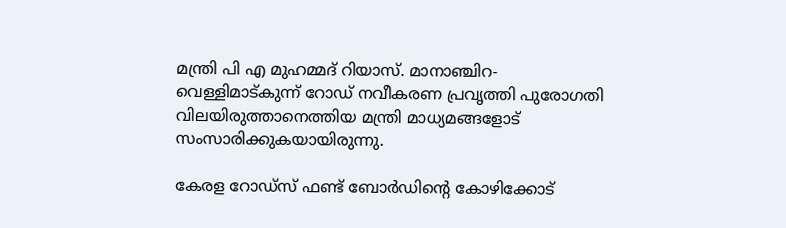മന്ത്രി പി എ മുഹമ്മദ് റിയാസ്. മാനാഞ്ചിറ-വെള്ളിമാട്കുന്ന് റോഡ് നവീകരണ പ്രവൃത്തി പുരോഗതി വിലയിരുത്താനെത്തിയ മന്ത്രി മാധ്യമങ്ങളോട് സംസാരിക്കുകയായിരുന്നു.

കേരള റോഡ്‌സ് ഫണ്ട് ബോര്‍ഡിന്റെ കോഴിക്കോട്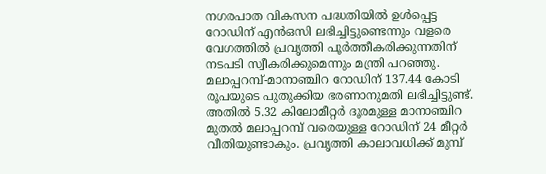നഗരപാത വികസന പദ്ധതിയില്‍ ഉള്‍പ്പെട്ട റോഡിന് എന്‍ഒസി ലഭിച്ചിട്ടുണ്ടെന്നും വളരെ വേഗത്തില്‍ പ്രവൃത്തി പൂര്‍ത്തീകരിക്കുന്നതിന് നടപടി സ്വീകരിക്കുമെന്നും മന്ത്രി പറഞ്ഞു. മലാപ്പറമ്പ്-മാനാഞ്ചിറ റോഡിന് 137.44 കോടി രൂപയുടെ പുതുക്കിയ ഭരണാനുമതി ലഭിച്ചിട്ടുണ്ട്. അതില്‍ 5.32 കിലോമീറ്റര്‍ ദൂരമുള്ള മാനാഞ്ചിറ മുതല്‍ മലാപ്പറമ്പ് വരെയുള്ള റോഡിന് 24 മീറ്റര്‍ വീതിയുണ്ടാകും. പ്രവൃത്തി കാലാവധിക്ക് മുമ്പ്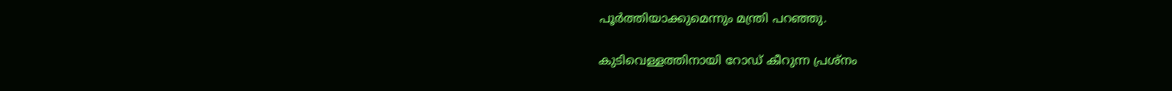പൂര്‍ത്തിയാക്കുമെന്നും മന്ത്രി പറഞ്ഞു.

കുടിവെള്ളത്തിനായി റോഡ് കീറുന്ന പ്രശ്‌നം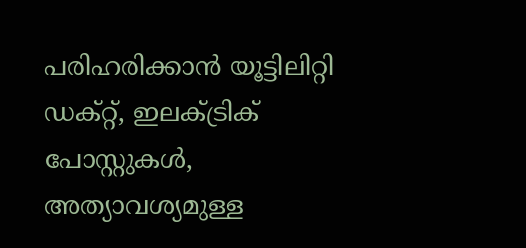പരിഹരിക്കാന്‍ യൂട്ടിലിറ്റി ഡക്റ്റ്, ഇലക്ട്രിക് പോസ്റ്റുകള്‍, അത്യാവശ്യമുള്ള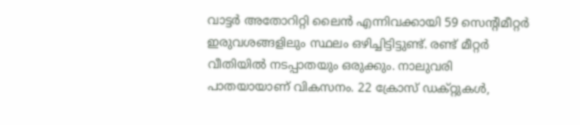വാട്ടര്‍ അതോറിറ്റി ലൈന്‍ എന്നിവക്കായി 59 സെന്റിമീറ്റര്‍ ഇരുവശങ്ങളിലും സ്ഥലം ഒഴിച്ചിട്ടിട്ടുണ്ട്. രണ്ട് മീറ്റര്‍ വീതിയില്‍ നടപ്പാതയും ഒരുക്കും. നാലുവരി പാതയായാണ് വികസനം. 22 ക്രോസ് ഡക്റ്റുകള്‍,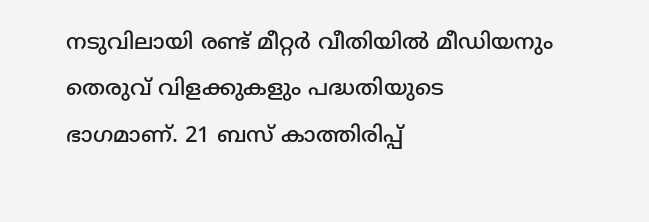നടുവിലായി രണ്ട് മീറ്റര്‍ വീതിയില്‍ മീഡിയനും തെരുവ് വിളക്കുകളും പദ്ധതിയുടെ ഭാഗമാണ്. 21 ബസ് കാത്തിരിപ്പ്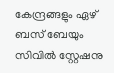കേന്ദ്രങ്ങളും ഏഴ് ബസ് ബേയും സിവില്‍ സ്റ്റേഷനു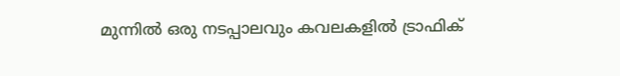മുന്നില്‍ ഒരു നടപ്പാലവും കവലകളില്‍ ട്രാഫിക്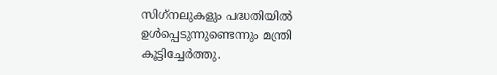സിഗ്‌നലുകളും പദ്ധതിയില്‍ ഉള്‍പ്പെടുന്നുണ്ടെന്നും മന്ത്രി കൂട്ടിച്ചേര്‍ത്തു.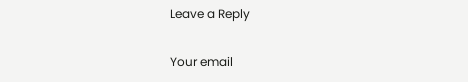Leave a Reply

Your email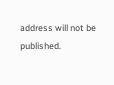address will not be published.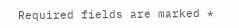Required fields are marked *